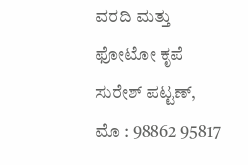ವರದಿ ಮತ್ತು ಫೋಟೋ ಕೃಪೆ
ಸುರೇಶ್ ಪಟ್ಟಣ್,
ಮೊ : 98862 95817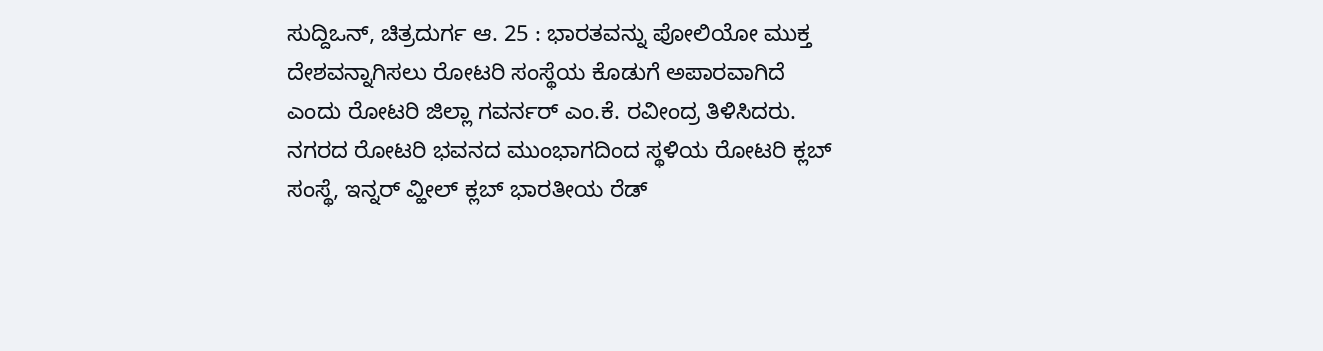ಸುದ್ದಿಒನ್, ಚಿತ್ರದುರ್ಗ ಆ. 25 : ಭಾರತವನ್ನು ಪೋಲಿಯೋ ಮುಕ್ತ ದೇಶವನ್ನಾಗಿಸಲು ರೋಟರಿ ಸಂಸ್ಥೆಯ ಕೊಡುಗೆ ಅಪಾರವಾಗಿದೆ ಎಂದು ರೋಟರಿ ಜಿಲ್ಲಾ ಗವರ್ನರ್ ಎಂ.ಕೆ. ರವೀಂದ್ರ ತಿಳಿಸಿದರು.
ನಗರದ ರೋಟರಿ ಭವನದ ಮುಂಭಾಗದಿಂದ ಸ್ಥಳಿಯ ರೋಟರಿ ಕ್ಲಬ್ ಸಂಸ್ಥೆ, ಇನ್ನರ್ ವ್ಹೀಲ್ ಕ್ಲಬ್ ಭಾರತೀಯ ರೆಡ್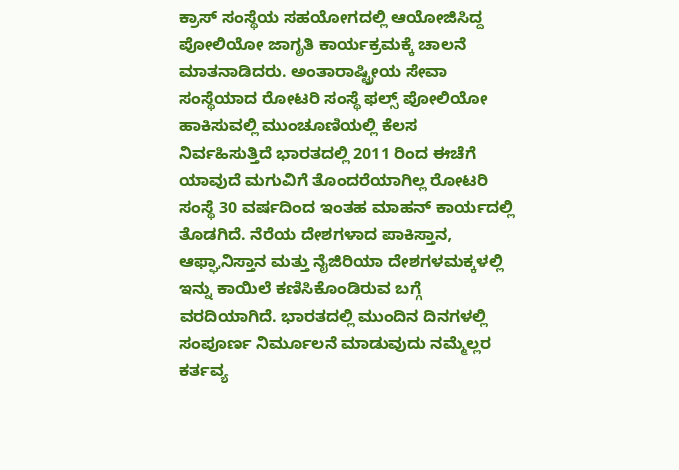ಕ್ರಾಸ್ ಸಂಸ್ಥೆಯ ಸಹಯೋಗದಲ್ಲಿ ಆಯೋಜಿಸಿದ್ದ ಪೋಲಿಯೋ ಜಾಗೃತಿ ಕಾರ್ಯಕ್ರಮಕ್ಕೆ ಚಾಲನೆ ಮಾತನಾಡಿದರು. ಅಂತಾರಾಷ್ಟ್ರೀಯ ಸೇವಾ ಸಂಸ್ಥೆಯಾದ ರೋಟರಿ ಸಂಸ್ಥೆ ಫಲ್ಸ್ ಪೋಲಿಯೋ ಹಾಕಿಸುವಲ್ಲಿ ಮುಂಚೂಣಿಯಲ್ಲಿ ಕೆಲಸ ನಿರ್ವಹಿಸುತ್ತಿದೆ ಭಾರತದಲ್ಲಿ 2011 ರಿಂದ ಈಚೆಗೆ ಯಾವುದೆ ಮಗುವಿಗೆ ತೊಂದರೆಯಾಗಿಲ್ಲ ರೋಟರಿ ಸಂಸ್ಥೆ 30 ವರ್ಷದಿಂದ ಇಂತಹ ಮಾಹನ್ ಕಾರ್ಯದಲ್ಲಿ ತೊಡಗಿದೆ. ನೆರೆಯ ದೇಶಗಳಾದ ಪಾಕಿಸ್ತಾನ, ಆಫ್ಘಾನಿಸ್ತಾನ ಮತ್ತು ನೈಜಿರಿಯಾ ದೇಶಗಳಮಕ್ಕಳಲ್ಲಿ ಇನ್ನು ಕಾಯಿಲೆ ಕಣಿಸಿಕೊಂಡಿರುವ ಬಗ್ಗೆ ವರದಿಯಾಗಿದೆ. ಭಾರತದಲ್ಲಿ ಮುಂದಿನ ದಿನಗಳಲ್ಲಿ ಸಂಪೂರ್ಣ ನಿರ್ಮೂಲನೆ ಮಾಡುವುದು ನಮ್ಮೆಲ್ಲರ ಕರ್ತವ್ಯ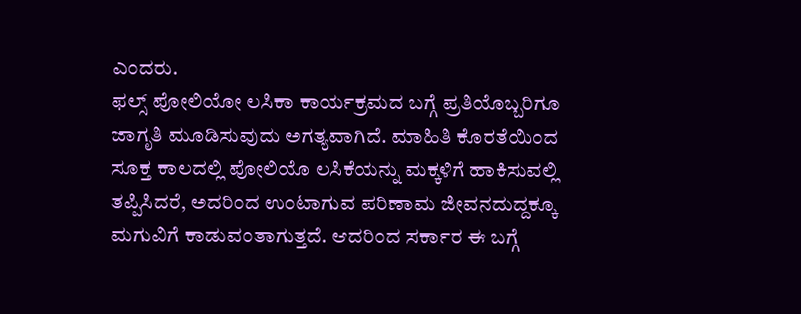ಎಂದರು.
ಫಲ್ಸ್ ಪೋಲಿಯೋ ಲಸಿಕಾ ಕಾರ್ಯಕ್ರಮದ ಬಗ್ಗೆ ಪ್ರತಿಯೊಬ್ಬರಿಗೂ ಜಾಗೃತಿ ಮೂಡಿಸುವುದು ಅಗತ್ಯವಾಗಿದೆ. ಮಾಹಿತಿ ಕೊರತೆಯಿಂದ ಸೂಕ್ತ ಕಾಲದಲ್ಲಿ ಪೋಲಿಯೊ ಲಸಿಕೆಯನ್ನು ಮಕ್ಕಳಿಗೆ ಹಾಕಿಸುವಲ್ಲಿ ತಪ್ಪಿಸಿದರೆ, ಅದರಿಂದ ಉಂಟಾಗುವ ಪರಿಣಾಮ ಜೀವನದುದ್ದಕ್ಕೂ ಮಗುವಿಗೆ ಕಾಡುವಂತಾಗುತ್ತದೆ. ಆದರಿಂದ ಸರ್ಕಾರ ಈ ಬಗ್ಗೆ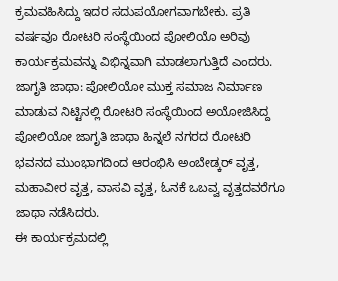ಕ್ರಮವಹಿಸಿದ್ದು ಇದರ ಸದುಪಯೋಗವಾಗಬೇಕು. ಪ್ರತಿ ವರ್ಷವೂ ರೋಟರಿ ಸಂಸ್ಥೆಯಿಂದ ಪೋಲಿಯೊ ಅರಿವು ಕಾರ್ಯಕ್ರಮವನ್ನು ವಿಭಿನ್ನವಾಗಿ ಮಾಡಲಾಗುತ್ತಿದೆ ಎಂದರು.
ಜಾಗೃತಿ ಜಾಥಾ: ಪೋಲಿಯೋ ಮುಕ್ತ ಸಮಾಜ ನಿರ್ಮಾಣ ಮಾಡುವ ನಿಟ್ಟಿನಲ್ಲಿ ರೋಟರಿ ಸಂಸ್ಥೆಯಿಂದ ಅಯೋಜಿಸಿದ್ದ ಪೋಲಿಯೋ ಜಾಗೃತಿ ಜಾಥಾ ಹಿನ್ನಲೆ ನಗರದ ರೋಟರಿ ಭವನದ ಮುಂಭಾಗದಿಂದ ಆರಂಭಿಸಿ ಅಂಬೇಡ್ಕರ್ ವೃತ್ತ, ಮಹಾವೀರ ವೃತ್ತ, ವಾಸವಿ ವೃತ್ತ, ಓನಕೆ ಒಬವ್ವ ವೃತ್ತದವರೆಗೂ ಜಾಥಾ ನಡೆಸಿದರು.
ಈ ಕಾರ್ಯಕ್ರಮದಲ್ಲಿ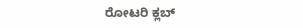ರೋಟರಿ ಕ್ಲಬ್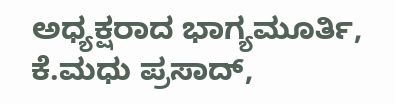ಅಧ್ಯಕ್ಷರಾದ ಭಾಗ್ಯಮೂರ್ತಿ, ಕೆ.ಮಧು ಪ್ರಸಾದ್,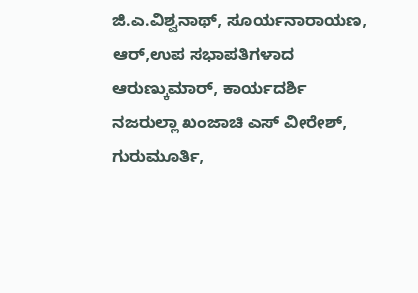ಜಿ.ಎ.ವಿಶ್ವನಾಥ್, ಸೂರ್ಯನಾರಾಯಣ, ಆರ್,ಉಪ ಸಭಾಪತಿಗಳಾದ ಆರುಣ್ಕುಮಾರ್, ಕಾರ್ಯದರ್ಶಿ ನಜರುಲ್ಲಾ ಖಂಜಾಚಿ ಎಸ್ ವೀರೇಶ್, ಗುರುಮೂರ್ತಿ,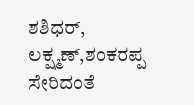ಶಶಿಧರ್, ಲಕ್ಷ್ಮಣ್,ಶಂಕರಪ್ಪ ಸೇರಿದಂತೆ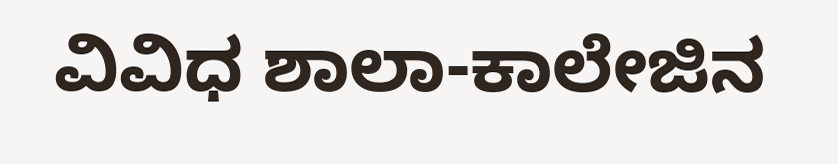ವಿವಿಧ ಶಾಲಾ-ಕಾಲೇಜಿನ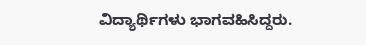ವಿದ್ಯಾರ್ಥಿಗಳು ಭಾಗವಹಿಸಿದ್ದರು.